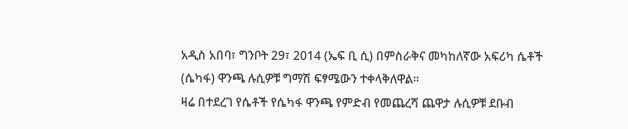አዲስ አበባ፣ ግንቦት 29፣ 2014 (ኤፍ ቢ ሲ) በምስራቅና መካከለኛው አፍሪካ ሴቶች (ሴካፋ) ዋንጫ ሉሲዎቹ ግማሽ ፍፃሜውን ተቀላቅለዋል፡፡
ዛሬ በተደረገ የሴቶች የሴካፋ ዋንጫ የምድብ የመጨረሻ ጨዋታ ሉሲዎቹ ደቡብ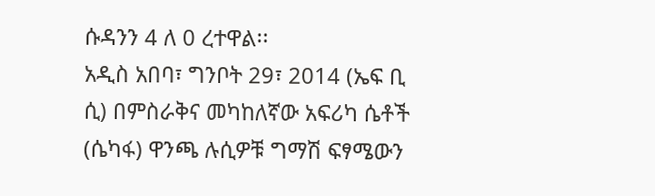ሱዳንን 4 ለ 0 ረተዋል፡፡
አዲስ አበባ፣ ግንቦት 29፣ 2014 (ኤፍ ቢ ሲ) በምስራቅና መካከለኛው አፍሪካ ሴቶች (ሴካፋ) ዋንጫ ሉሲዎቹ ግማሽ ፍፃሜውን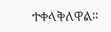ተቀላቅለዋል፡፡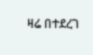ዛሬ በተደረገ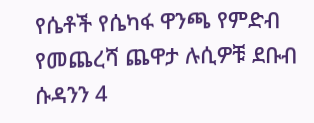የሴቶች የሴካፋ ዋንጫ የምድብ የመጨረሻ ጨዋታ ሉሲዎቹ ደቡብ ሱዳንን 4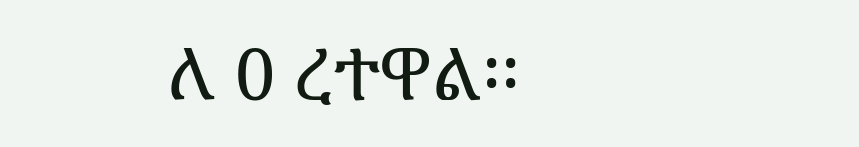ለ 0 ረተዋል፡፡